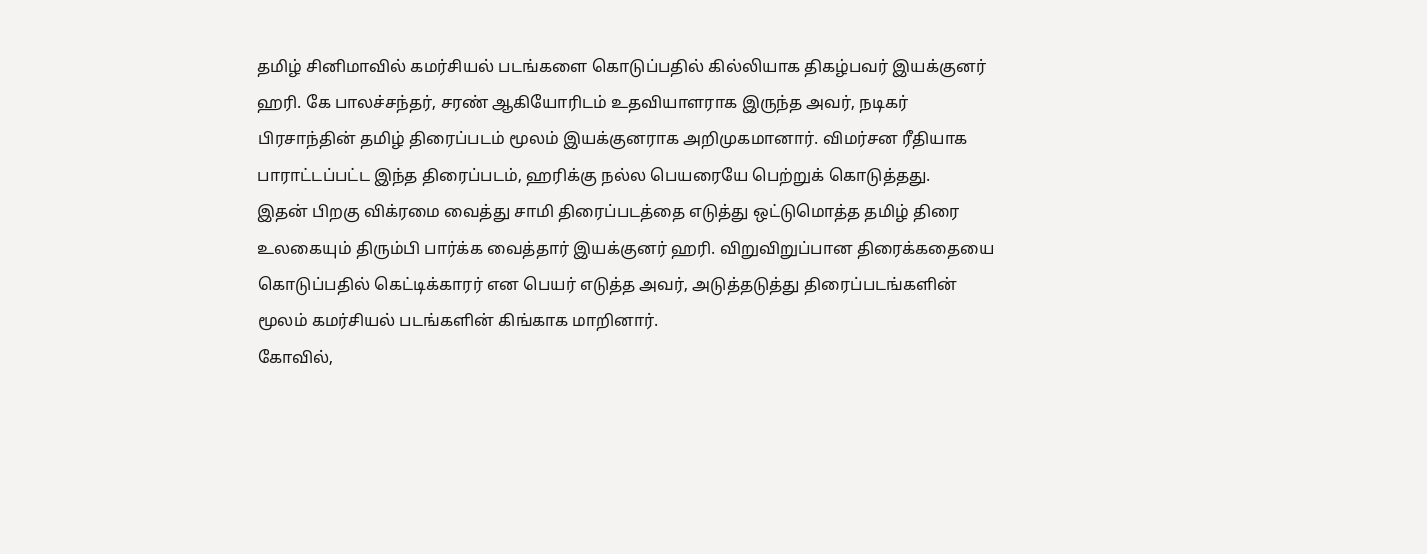தமிழ் சினிமாவில் கமர்சியல் படங்களை கொடுப்பதில் கில்லியாக திகழ்பவர் இயக்குனர் ஹரி. கே பாலச்சந்தர், சரண் ஆகியோரிடம் உதவியாளராக இருந்த அவர், நடிகர் பிரசாந்தின் தமிழ் திரைப்படம் மூலம் இயக்குனராக அறிமுகமானார். விமர்சன ரீதியாக பாராட்டப்பட்ட இந்த திரைப்படம், ஹரிக்கு நல்ல பெயரையே பெற்றுக் கொடுத்தது.
இதன் பிறகு விக்ரமை வைத்து சாமி திரைப்படத்தை எடுத்து ஒட்டுமொத்த தமிழ் திரை உலகையும் திரும்பி பார்க்க வைத்தார் இயக்குனர் ஹரி. விறுவிறுப்பான திரைக்கதையை கொடுப்பதில் கெட்டிக்காரர் என பெயர் எடுத்த அவர், அடுத்தடுத்து திரைப்படங்களின் மூலம் கமர்சியல் படங்களின் கிங்காக மாறினார்.
கோவில்,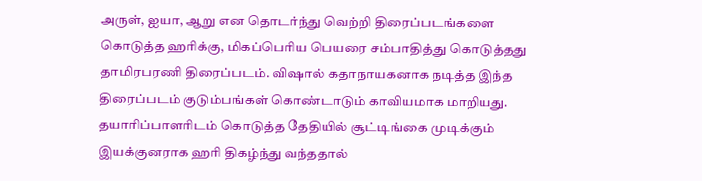அருள், ஐயா, ஆறு என தொடர்ந்து வெற்றி திரைப்படங்களை கொடுத்த ஹரிக்கு, மிகப்பெரிய பெயரை சம்பாதித்து கொடுத்தது தாமிரபரணி திரைப்படம். விஷால் கதாநாயகனாக நடித்த இந்த திரைப்படம் குடும்பங்கள் கொண்டாடும் காவியமாக மாறியது. தயாரிப்பாளரிடம் கொடுத்த தேதியில் சூட்டிங்கை முடிக்கும் இயக்குனராக ஹரி திகழ்ந்து வந்ததால்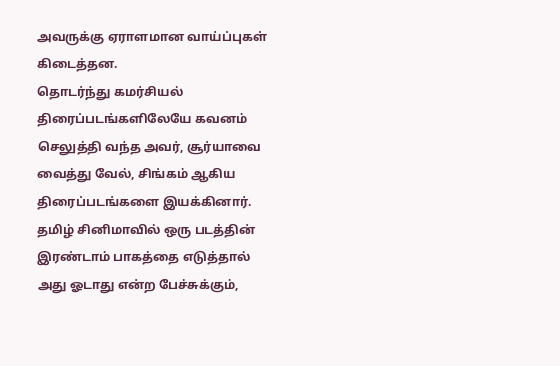அவருக்கு ஏராளமான வாய்ப்புகள் கிடைத்தன.
தொடர்ந்து கமர்சியல் திரைப்படங்களிலேயே கவனம் செலுத்தி வந்த அவர், சூர்யாவை வைத்து வேல், சிங்கம் ஆகிய திரைப்படங்களை இயக்கினார். தமிழ் சினிமாவில் ஒரு படத்தின் இரண்டாம் பாகத்தை எடுத்தால் அது ஓடாது என்ற பேச்சுக்கும்,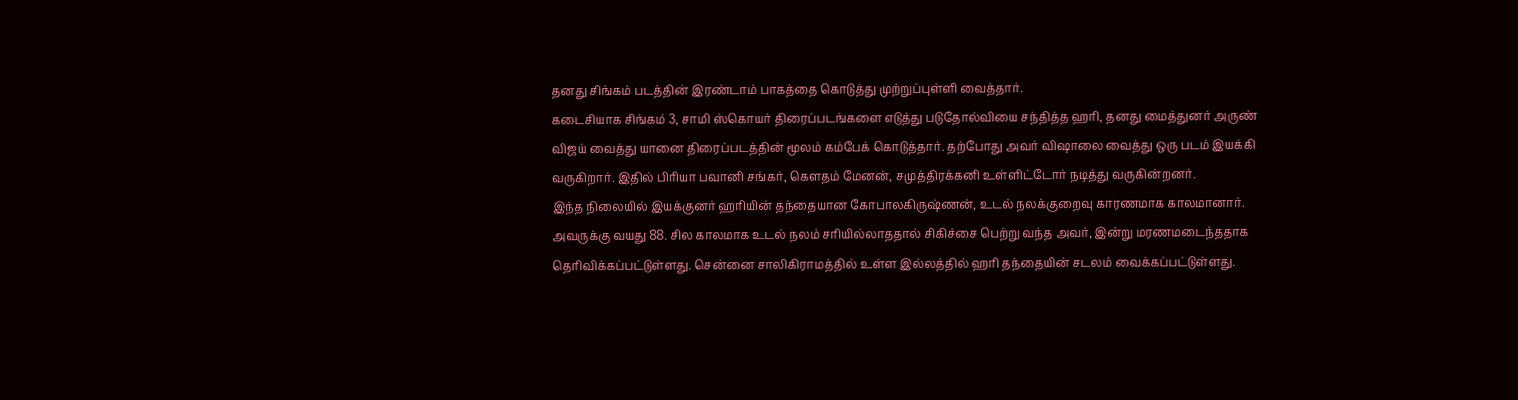தனது சிங்கம் படத்தின் இரண்டாம் பாகத்தை கொடுத்து முற்றுப்புள்ளி வைத்தார்.
கடைசியாக சிங்கம் 3, சாமி ஸ்கொயர் திரைப்படங்களை எடுத்து படுதோல்வியை சந்தித்த ஹரி, தனது மைத்துனர் அருண் விஜய் வைத்து யானை திரைப்படத்தின் மூலம் கம்பேக் கொடுத்தார். தற்போது அவர் விஷாலை வைத்து ஒரு படம் இயக்கி வருகிறார். இதில் பிரியா பவானி சங்கர், கௌதம் மேனன், சமுத்திரக்கனி உள்ளிட்டோர் நடித்து வருகின்றனர்.
இந்த நிலையில் இயக்குனர் ஹரியின் தந்தையான கோபாலகிருஷ்ணன், உடல் நலக்குறைவு காரணமாக காலமானார். அவருக்கு வயது 88. சில காலமாக உடல் நலம் சரியில்லாததால் சிகிச்சை பெற்று வந்த அவர், இன்று மரணமடைந்ததாக தெரிவிக்கப்பட்டுள்ளது. சென்னை சாலிகிராமத்தில் உள்ள இல்லத்தில் ஹரி தந்தையின் சடலம் வைக்கப்பட்டுள்ளது.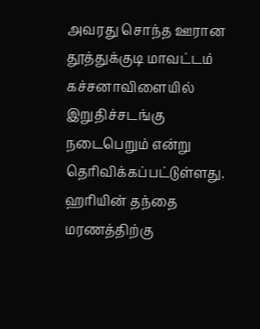அவரது சொந்த ஊரான தூத்துக்குடி மாவட்டம் கச்சனாவிளையில் இறுதிச்சடங்கு நடைபெறும் என்று தெரிவிக்கப்பட்டுள்ளது. ஹரியின் தந்தை மரணத்திற்கு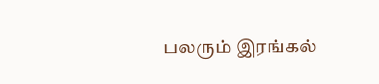பலரும் இரங்கல்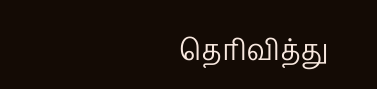தெரிவித்து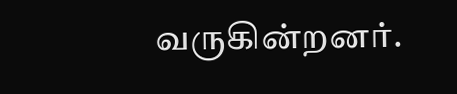வருகின்றனர்.